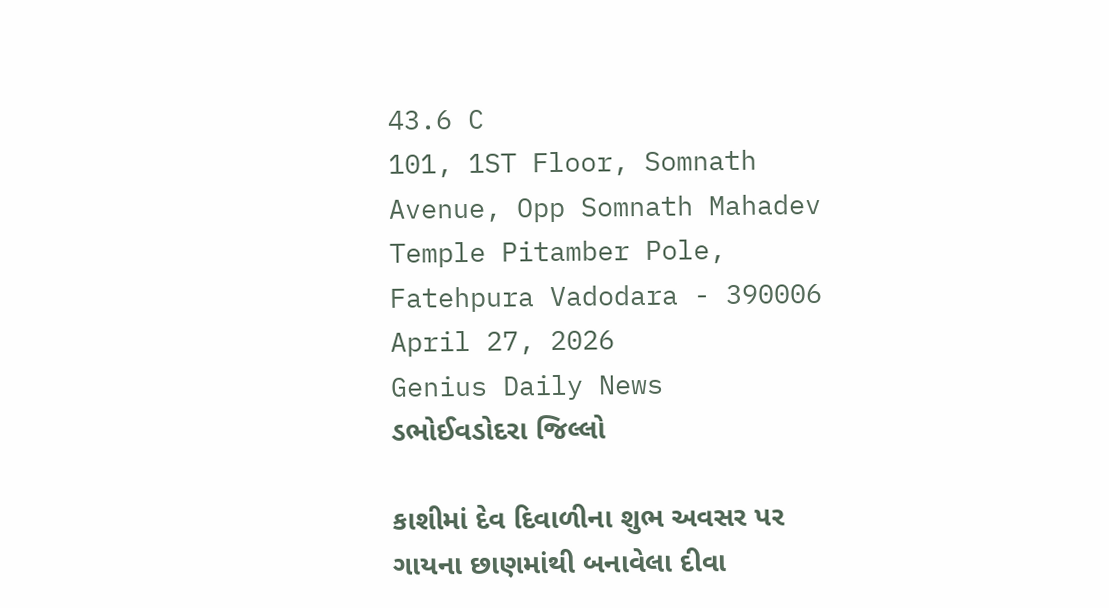43.6 C
101, 1ST Floor, Somnath Avenue, Opp Somnath Mahadev Temple Pitamber Pole, Fatehpura Vadodara - 390006
April 27, 2026
Genius Daily News
ડભોઈવડોદરા જિલ્લો

કાશીમાં દેવ દિવાળીના શુભ અવસર પર ગાયના છાણમાંથી બનાવેલા દીવા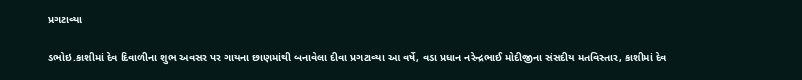પ્રગટાવ્યા

ડભોઇ.કાશીમાં દેવ દિવાળીના શુભ અવસર પર ગાયના છાણમાંથી બનાવેલા દીવા પ્રગટાવ્યા આ વર્ષે, વડા પ્રધાન નરેન્દ્રભાઈ મોદીજીના સંસદીય મતવિસ્તાર, કાશીમાં દેવ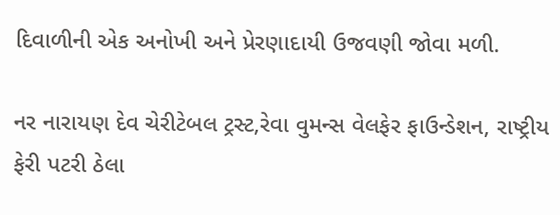દિવાળીની એક અનોખી અને પ્રેરણાદાયી ઉજવણી જોવા મળી.

નર નારાયણ દેવ ચેરીટેબલ ટ્રસ્ટ,રેવા વુમન્સ વેલફેર ફાઉન્ડેશન, રાષ્ટ્રીય ફેરી પટરી ઠેલા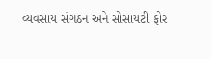વ્યવસાય સંગઠન અને સોસાયટી ફોર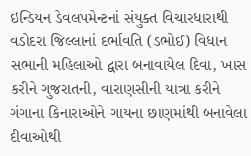ઇન્ડિયન ડેવલપમેન્ટનાં સંયુક્ત વિચારધારાથી વડોદરા જિલ્લાનાં દર્ભાવતિ (ડભોઈ) વિધાન સભાની મહિલાઓ દ્વારા બનાવાયેલ દિવા, ખાસ કરીને ગુજરાતની, વારાણસીની યાત્રા કરીને ગંગાના કિનારાઓને ગાયના છાણમાંથી બનાવેલા દીવાઓથી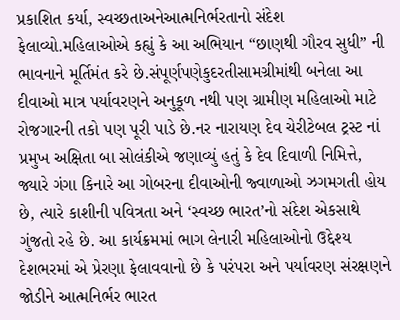પ્રકાશિત કર્યા, સ્વચ્છતાઅનેઆત્મનિર્ભરતાનો સંદેશ ફેલાવ્યો.મહિલાઓએ કહ્યું કે આ અભિયાન “છાણથી ગૌરવ સુધી” ની ભાવનાને મૂર્તિમંત કરે છે.સંપૂર્ણપણેકુદરતીસામગ્રીમાંથી બનેલા આ દીવાઓ માત્ર પર્યાવરણને અનુકૂળ નથી પણ ગ્રામીણ મહિલાઓ માટે રોજગારની તકો પણ પૂરી પાડે છે.નર નારાયણ દેવ ચેરીટેબલ ટ્રસ્ટ નાં પ્રમુખ અક્ષિતા બા સોલંકીએ જણાવ્યું હતું કે દેવ દિવાળી નિમિત્તે, જ્યારે ગંગા કિનારે આ ગોબરના દીવાઓની જ્વાળાઓ ઝગમગતી હોય છે, ત્યારે કાશીની પવિત્રતા અને ‘સ્વચ્છ ભારત’નો સંદેશ એકસાથે ગુંજતો રહે છે. આ કાર્યક્રમમાં ભાગ લેનારી મહિલાઓનો ઉદ્દેશ્ય દેશભરમાં એ પ્રેરણા ફેલાવવાનો છે કે પરંપરા અને પર્યાવરણ સંરક્ષણને જોડીને આત્મનિર્ભર ભારત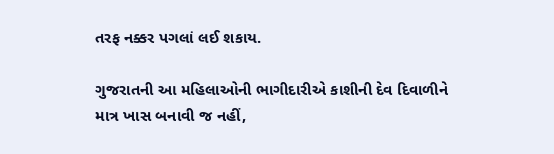તરફ નક્કર પગલાં લઈ શકાય.

ગુજરાતની આ મહિલાઓની ભાગીદારીએ કાશીની દેવ દિવાળીને માત્ર ખાસ બનાવી જ નહીં,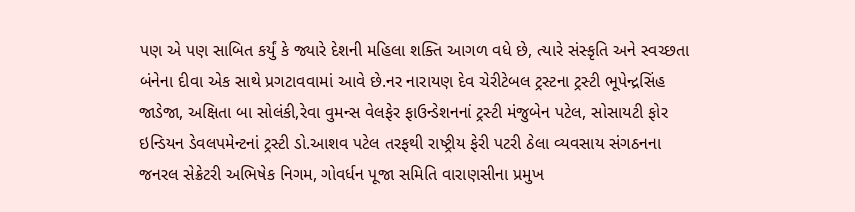પણ એ પણ સાબિત કર્યું કે જ્યારે દેશની મહિલા શક્તિ આગળ વધે છે, ત્યારે સંસ્કૃતિ અને સ્વચ્છતા બંનેના દીવા એક સાથે પ્રગટાવવામાં આવે છે.નર નારાયણ દેવ ચેરીટેબલ ટ્રસ્ટના ટ્રસ્ટી ભૂપેન્દ્રસિંહ જાડેજા, અક્ષિતા બા સોલંકી,રેવા વુમન્સ વેલફેર ફાઉન્ડેશનનાં ટ્રસ્ટી મંજુબેન પટેલ, સોસાયટી ફોર ઇન્ડિયન ડેવલપમેન્ટનાં ટ્રસ્ટી ડો.આશવ પટેલ તરફથી રાષ્ટ્રીય ફેરી પટરી ઠેલા વ્યવસાય સંગઠનના જનરલ સેક્રેટરી અભિષેક નિગમ, ગોવર્ધન પૂજા સમિતિ વારાણસીના પ્રમુખ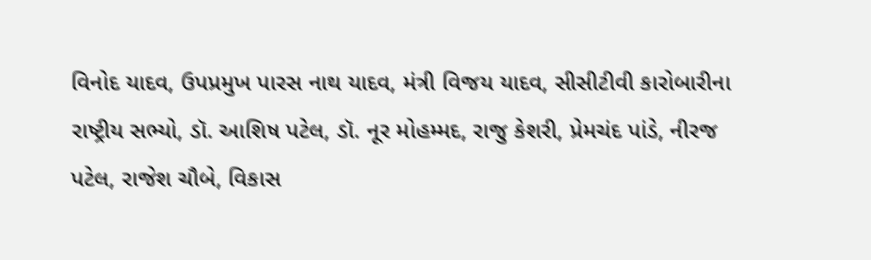વિનોદ યાદવ, ઉપપ્રમુખ પારસ નાથ યાદવ, મંત્રી વિજય યાદવ, સીસીટીવી કારોબારીના રાષ્ટ્રીય સભ્યો, ડૉ. આશિષ પટેલ, ડૉ. નૂર મોહમ્મદ, રાજુ કેશરી, પ્રેમચંદ પાંડે, નીરજ પટેલ, રાજેશ ચૌબે, વિકાસ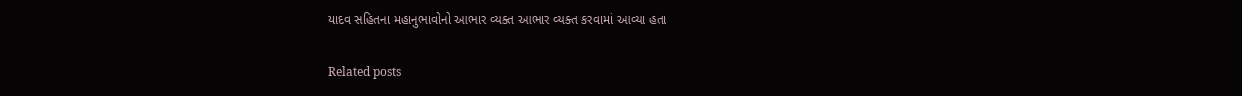યાદવ સહિતના મહાનુભાવોનો આભાર વ્યક્ત આભાર વ્યક્ત કરવામાં આવ્યા હતા

Related posts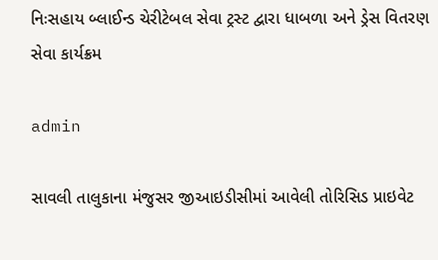નિઃસહાય બ્લાઈન્ડ ચેરીટેબલ સેવા ટ્રસ્ટ દ્વારા ધાબળા અને ડ્રેસ વિતરણ સેવા કાર્યક્રમ

admin

સાવલી તાલુકાના મંજુસર જીઆઇડીસીમાં આવેલી તોરિસિડ પ્રાઇવેટ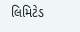લિમિટેડ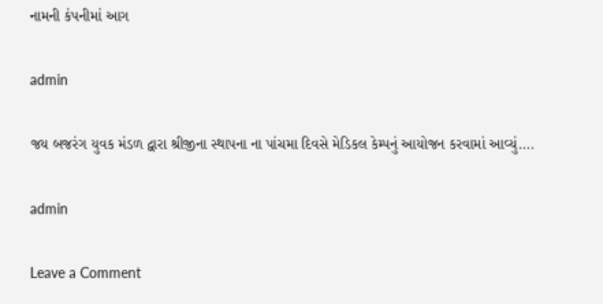નામની કંપનીમાં આગ

admin

જય બજરંગ યુવક મંડળ દ્વારા શ્રીજીના સ્થાપના ના પાંચમા દિવસે મેડિકલ કેમ્પનું આયોજન કરવામાં આવ્યું….

admin

Leave a Comment